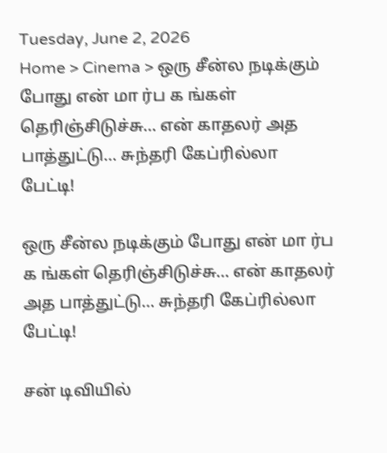Tuesday, June 2, 2026
Home > Cinema > ஒரு சீன்ல நடிக்கும் போது என் மா ர்ப க ங்கள் தெரிஞ்சிடுச்சு… என் காதலர் அத பாத்துட்டு… சுந்தரி கேப்ரில்லா பேட்டி!

ஒரு சீன்ல நடிக்கும் போது என் மா ர்ப க ங்கள் தெரிஞ்சிடுச்சு… என் காதலர் அத பாத்துட்டு… சுந்தரி கேப்ரில்லா பேட்டி!

சன் டிவியில்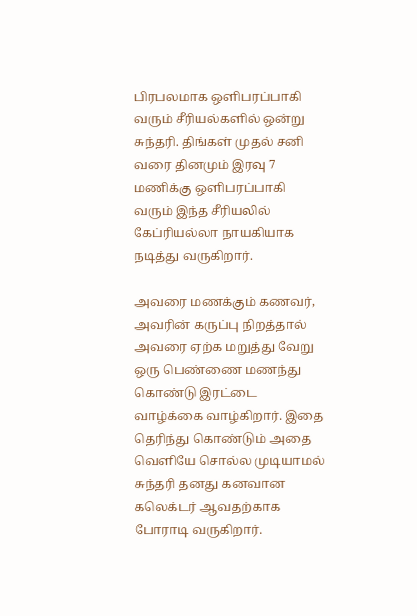பிரபலமாக ஒளிபரப்பாகி வரும் சீரியல்களில் ஒன்று சுந்தரி. திங்கள் முதல் சனி வரை தினமும் இரவு 7 மணிக்கு ஒளிபரப்பாகி வரும் இந்த சீரியலில் கேப்ரியல்லா நாயகியாக நடித்து வருகிறார்.

அவரை மணக்கும் கணவர், அவரின் கருப்பு நிறத்தால்  அவரை ஏற்க மறுத்து வேறு ஒரு பெண்ணை மணந்து கொண்டு இரட்டை வாழ்க்கை வாழ்கிறார். இதை தெரிந்து கொண்டும் அதை வெளியே சொல்ல முடியாமல்  சுந்தரி தனது கனவான கலெக்டர் ஆவதற்காக போராடி வருகிறார்.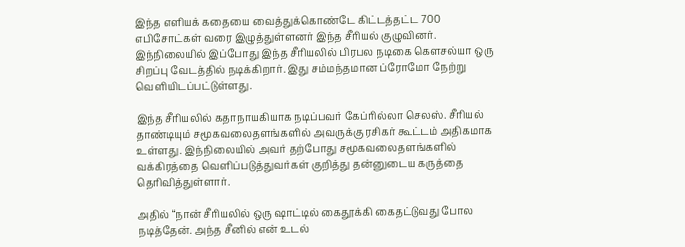இந்த எளியக் கதையை வைத்துக்கொண்டே கிட்டத்தட்ட 700 எபிசோட்கள் வரை இழுத்துள்ளனர் இந்த சீரியல் குழுவினர். இந்நிலையில் இப்போது இந்த சீரியலில் பிரபல நடிகை கௌசல்யா ஒரு சிறப்பு வேடத்தில் நடிக்கிறார். இது சம்மந்தமான ப்ரோமோ நேற்று வெளியிடப்பட்டுள்ளது.

இந்த சீரியலில் கதாநாயகியாக நடிப்பவர் கேப்ரில்லா செலஸ். சீரியல் தாண்டியும் சமூகவலைதளங்களில் அவருக்கு ரசிகர் கூட்டம் அதிகமாக உள்ளது. இந்நிலையில் அவர் தற்போது சமூகவலைதளங்களில் வக்கிரத்தை வெளிப்படுத்துவர்கள் குறித்து தன்னுடைய கருத்தை தெரிவித்துள்ளார்.

அதில் “நான் சீரியலில் ஒரு ஷாட்டில் கைதூக்கி கைதட்டுவது போல நடித்தேன். அந்த சீனில் என் உடல்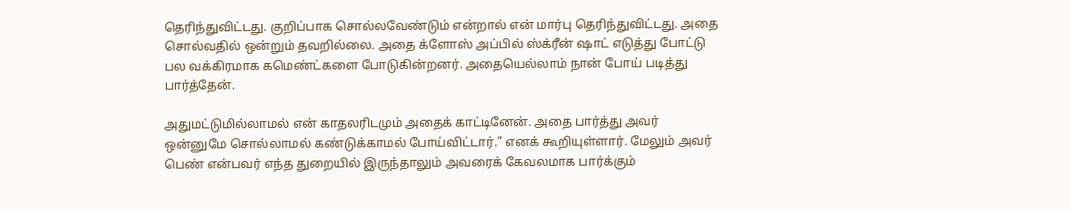தெரிந்துவிட்டது. குறிப்பாக சொல்லவேண்டும் என்றால் என் மார்பு தெரிந்துவிட்டது. அதை சொல்வதில் ஒன்றும் தவறில்லை. அதை க்ளோஸ் அப்பில் ஸ்க்ரீன் ஷாட் எடுத்து போட்டு பல வக்கிரமாக கமெண்ட்களை போடுகின்றனர். அதையெல்லாம் நான் போய் படித்து பார்த்தேன்.

அதுமட்டுமில்லாமல் என் காதலரிடமும் அதைக் காட்டினேன். அதை பார்த்து அவர் ஒன்னுமே சொல்லாமல் கண்டுக்காமல் போய்விட்டார்.” எனக் கூறியுள்ளார். மேலும் அவர் பெண் என்பவர் எந்த துறையில் இருந்தாலும் அவரைக் கேவலமாக பார்க்கும்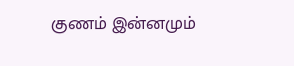குணம் இன்னமும்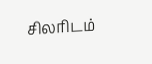சிலரிடம்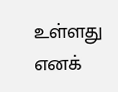உள்ளது எனக்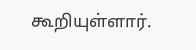கூறியுள்ளார்.